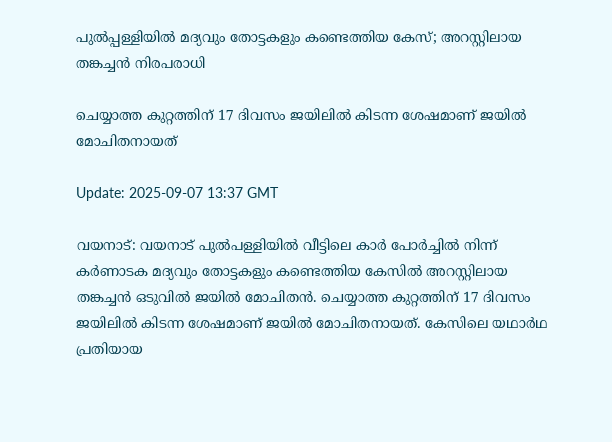പുൽപ്പള്ളിയിൽ മദ്യവും തോട്ടകളും കണ്ടെത്തിയ കേസ്; അറസ്റ്റിലായ തങ്കച്ചൻ നിരപരാധി

ചെയ്യാത്ത കുറ്റത്തിന് 17 ദിവസം ജയിലിൽ കിടന്ന ശേഷമാണ് ജയിൽ മോചിതനായത്

Update: 2025-09-07 13:37 GMT

വയനാട്: വയനാട് പുൽപള്ളിയിൽ വീട്ടിലെ കാർ പോർച്ചിൽ നിന്ന് കർണാടക മദ്യവും തോട്ടകളും കണ്ടെത്തിയ കേസിൽ അറസ്റ്റിലായ തങ്കച്ചൻ ഒടുവിൽ ജയിൽ മോചിതൻ. ചെയ്യാത്ത കുറ്റത്തിന് 17 ദിവസം ജയിലിൽ കിടന്ന ശേഷമാണ് ജയിൽ മോചിതനായത്. കേസിലെ യഥാർഥ പ്രതിയായ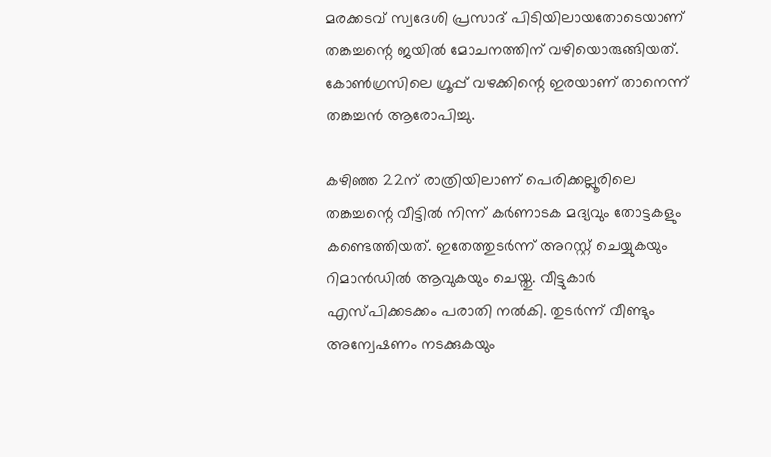മരക്കടവ് സ്വദേശി പ്രസാദ് പിടിയിലായതോടെയാണ് തങ്കച്ചന്റെ ജയിൽ മോചനത്തിന് വഴിയൊരുങ്ങിയത്. കോൺഗ്രസിലെ ഗ്രൂപ്പ് വഴക്കിന്റെ ഇരയാണ് താനെന്ന് തങ്കച്ചൻ ആരോപിച്ചു.

കഴിഞ്ഞ 22ന് രാത്രിയിലാണ് പെരിക്കല്ലൂരിലെ തങ്കച്ചന്റെ വീട്ടിൽ നിന്ന് കർണാടക മദ്യവും തോട്ടകളും കണ്ടെത്തിയത്. ഇതേത്തുടർന്ന് അറസ്റ്റ് ചെയ്യുകയും  റിമാൻഡിൽ ആവുകയും ചെയ്തു. വീട്ടുകാർ എസ്പിക്കടക്കം പരാതി നൽകി. തുടർന്ന് വീണ്ടും അന്വേഷണം നടക്കുകയും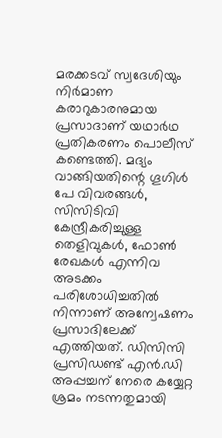മരക്കടവ് സ്വദേശിയും നിർമാണ കരാറുകാരനുമായ പ്രസാദാണ് യഥാർഥ പ്രതികരണം പൊലീസ് കണ്ടെത്തി. മദ്യം വാങ്ങിയതിന്റെ ഗൂഗിൾ പേ വിവരങ്ങൾ, സിസിടിവി കേന്ദ്രീകരിച്ചുള്ള തെളിവുകൾ, ഫോൺ രേഖകൾ എന്നിവ അടക്കം പരിശോധിച്ചതിൽ നിന്നാണ് അന്വേഷണം പ്രസാദിലേക്ക് എത്തിയത്. ഡിസിസി പ്രസിഡണ്ട് എൻ.ഡി അപ്പച്ചന് നേരെ കയ്യേറ്റ ശ്രമം നടന്നതുമായി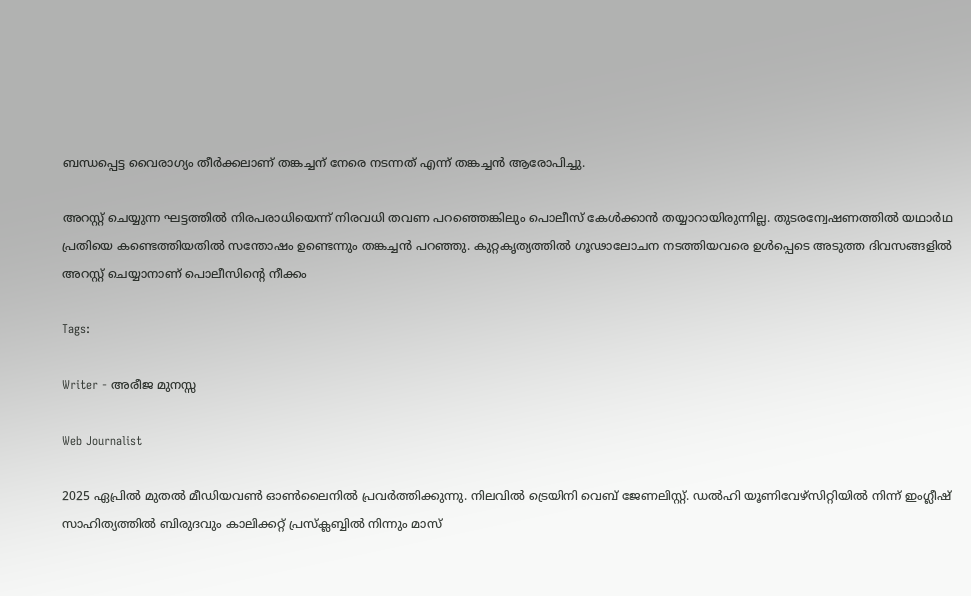ബന്ധപ്പെട്ട വൈരാഗ്യം തീർക്കലാണ് തങ്കച്ചന് നേരെ നടന്നത് എന്ന് തങ്കച്ചൻ ആരോപിച്ചു.

അറസ്റ്റ് ചെയ്യുന്ന ഘട്ടത്തിൽ നിരപരാധിയെന്ന് നിരവധി തവണ പറഞ്ഞെങ്കിലും പൊലീസ് കേൾക്കാൻ തയ്യാറായിരുന്നില്ല. തുടരന്വേഷണത്തിൽ യഥാർഥ പ്രതിയെ കണ്ടെത്തിയതിൽ സന്തോഷം ഉണ്ടെന്നും തങ്കച്ചൻ പറഞ്ഞു. കുറ്റകൃത്യത്തിൽ ഗൂഢാലോചന നടത്തിയവരെ ഉൾപ്പെടെ അടുത്ത ദിവസങ്ങളിൽ അറസ്റ്റ് ചെയ്യാനാണ് പൊലീസിന്റെ നീക്കം

Tags:

Writer - അരീജ മുനസ്സ

Web Journalist

2025 ഏപ്രിൽ മുതൽ മീഡിയവൺ ഓൺലൈനിൽ പ്രവർത്തിക്കുന്നു. നിലവിൽ ട്രെയിനി വെബ് ജേണലിസ്റ്റ്. ഡൽഹി യൂണിവേഴ്‌സിറ്റിയിൽ നിന്ന് ഇംഗ്ലീഷ് സാഹിത്യത്തിൽ ബിരുദവും കാലിക്കറ്റ് പ്രസ്‌ക്ലബ്ബിൽ നിന്നും മാസ്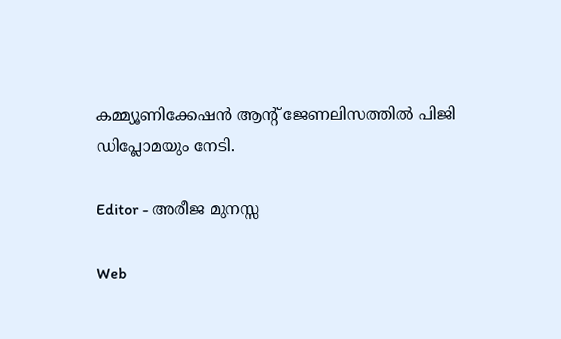കമ്മ്യൂണിക്കേഷൻ ആന്റ് ജേണലിസത്തിൽ പിജി ഡിപ്ലോമയും നേടി.

Editor - അരീജ മുനസ്സ

Web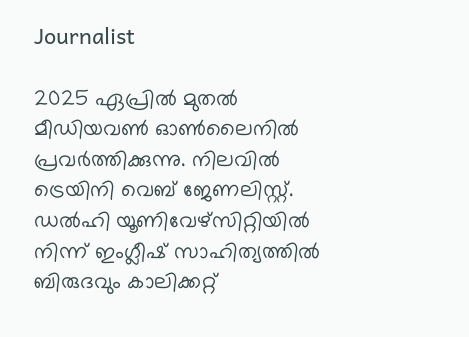Journalist

2025 ഏപ്രിൽ മുതൽ മീഡിയവൺ ഓൺലൈനിൽ പ്രവർത്തിക്കുന്നു. നിലവിൽ ട്രെയിനി വെബ് ജേണലിസ്റ്റ്. ഡൽഹി യൂണിവേഴ്‌സിറ്റിയിൽ നിന്ന് ഇംഗ്ലീഷ് സാഹിത്യത്തിൽ ബിരുദവും കാലിക്കറ്റ്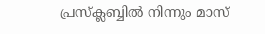പ്രസ്‌ക്ലബ്ബിൽ നിന്നും മാസ്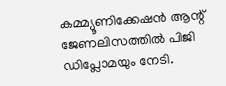കമ്മ്യൂണിക്കേഷൻ ആന്റ് ജേണലിസത്തിൽ പിജി ഡിപ്ലോമയും നേടി.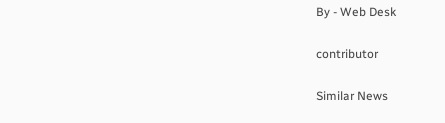By - Web Desk

contributor

Similar News